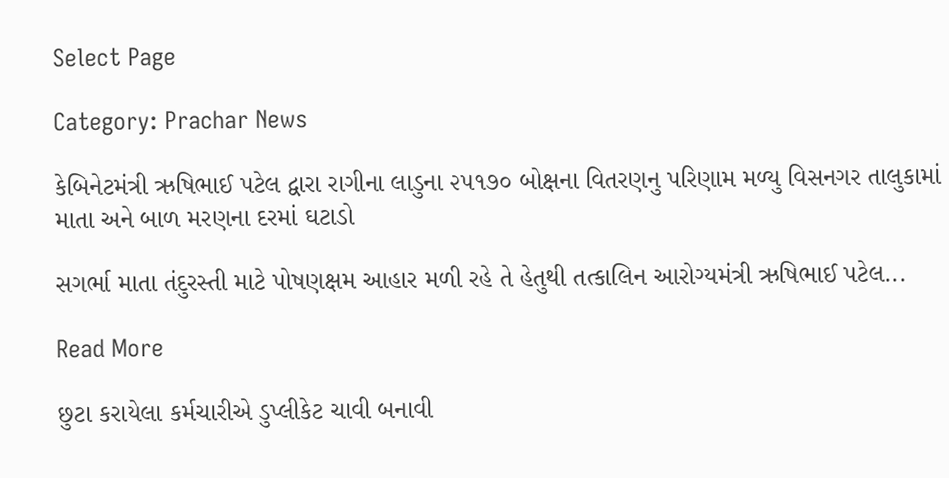Select Page

Category: Prachar News

કેબિનેટમંત્રી ઋષિભાઈ પટેલ દ્વારા રાગીના લાડુના ૨૫૧૭૦ બોક્ષના વિતરણનુ પરિણામ મળ્યુ વિસનગર તાલુકામાં માતા અને બાળ મરણના દરમાં ઘટાડો

સગર્ભા માતા તંદુરસ્તી માટે પોષણક્ષમ આહાર મળી રહે તે હેતુથી તત્કાલિન આરોગ્યમંત્રી ઋષિભાઈ પટેલ...

Read More

છુટા કરાયેલા કર્મચારીએ ડુપ્લીકેટ ચાવી બનાવી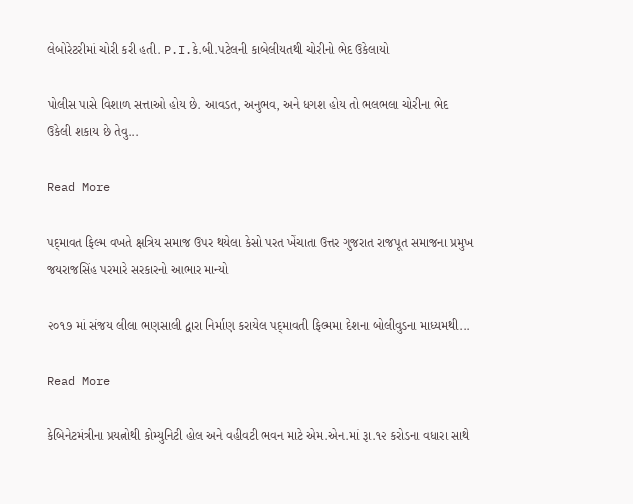લેબોરેટરીમાં ચોરી કરી હતી. P.I.કે.બી.પટેલની કાબેલીયતથી ચોરીનો ભેદ ઉકેલાયો

પોલીસ પાસે વિશાળ સત્તાઓ હોય છે. આવડત, અનુભવ, અને ધગશ હોય તો ભલભલા ચોરીના ભેદ ઉકેલી શકાય છે તેવુ...

Read More

પદ્‌માવત ફિલ્મ વખતે ક્ષત્રિય સમાજ ઉપર થયેલા કેસો પરત ખેંચાતા ઉત્તર ગુજરાત રાજપૂત સમાજના પ્રમુખ જયરાજસિંહ પરમારે સરકારનો આભાર માન્યો

૨૦૧૭ માં સંજય લીલા ભણસાલી દ્વારા નિર્માણ કરાયેલ પદ્‌માવતી ફિલ્મમા દેશના બોલીવુડના માધ્યમથી...

Read More

કેબિનેટમંત્રીના પ્રયત્નોથી કોમ્યુનિટી હોલ અને વહીવટી ભવન માટે એમ.એન.માં રૂા.૧૨ કરોડના વધારા સાથે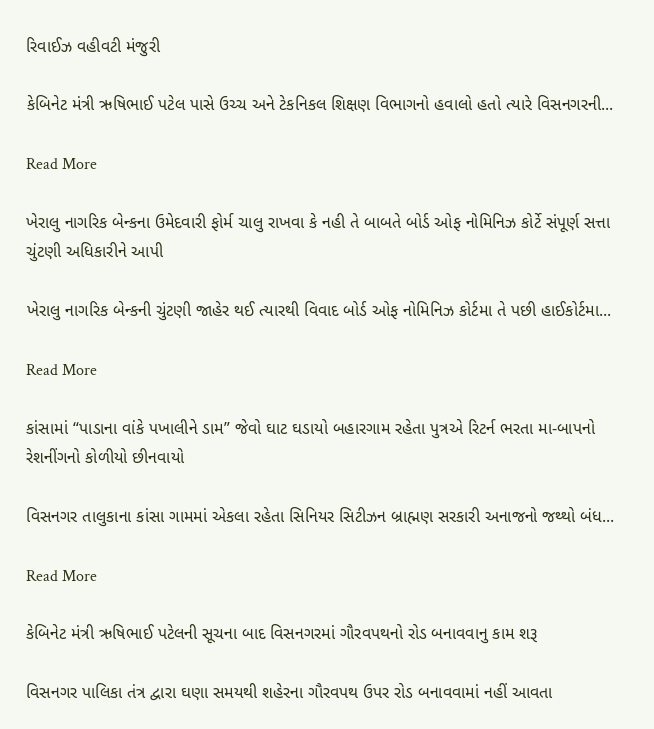રિવાઈઝ વહીવટી મંજુરી

કેબિનેટ મંત્રી ઋષિભાઈ પટેલ પાસે ઉચ્ચ અને ટેકનિકલ શિક્ષણ વિભાગનો હવાલો હતો ત્યારે વિસનગરની...

Read More

ખેરાલુ નાગરિક બેન્કના ઉમેદવારી ફોર્મ ચાલુ રાખવા કે નહી તે બાબતે બોર્ડ ઓફ નોમિનિઝ કોર્ટે સંપૂર્ણ સત્તા ચુંટણી અધિકારીને આપી

ખેરાલુ નાગરિક બેન્કની ચુંટણી જાહેર થઈ ત્યારથી વિવાદ બોર્ડ ઓફ નોમિનિઝ કોર્ટમા તે પછી હાઈકોર્ટમા...

Read More

કાંસામાં “પાડાના વાંકે પખાલીને ડામ” જેવો ઘાટ ઘડાયો બહારગામ રહેતા પુત્રએ રિટર્ન ભરતા મા-બાપનો રેશનીંગનો કોળીયો છીનવાયો

વિસનગર તાલુકાના કાંસા ગામમાં એકલા રહેતા સિનિયર સિટીઝન બ્રાહ્મણ સરકારી અનાજનો જથ્થો બંધ...

Read More

કેબિનેટ મંત્રી ઋષિભાઈ પટેલની સૂચના બાદ વિસનગરમાં ગૌરવપથનો રોડ બનાવવાનુ કામ શરૂ

વિસનગર પાલિકા તંત્ર દ્વારા ઘણા સમયથી શહેરના ગૌરવપથ ઉપર રોડ બનાવવામાં નહીં આવતા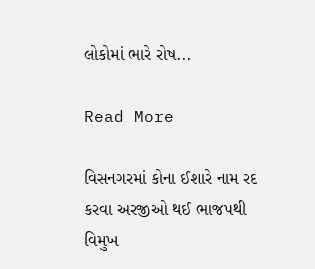લોકોમાં ભારે રોષ...

Read More

વિસનગરમાં કોના ઈશારે નામ રદ કરવા અરજીઓ થઈ ભાજપથી વિમુખ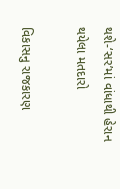થશે-‘સર’માં વાંધાથી હેરાન થયેલા મતદારો

વિકાસનુ રાજકારણ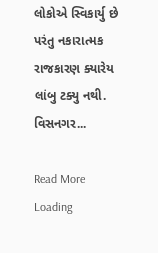લોકોએ સ્વિકાર્યુ છે પરંતુ નકારાત્મક રાજકારણ ક્યારેય લાંબુ ટક્યુ નથી. વિસનગર...

Read More
Loading